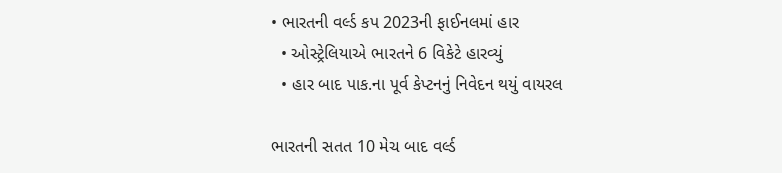• ભારતની વર્લ્ડ કપ 2023ની ફાઈનલમાં હાર
  • ઓસ્ટ્રેલિયાએ ભારતને 6 વિકેટે હારવ્યું
  • હાર બાદ પાક.ના પૂર્વ કેપ્ટનનું નિવેદન થયું વાયરલ

ભારતની સતત 10 મેચ બાદ વર્લ્ડ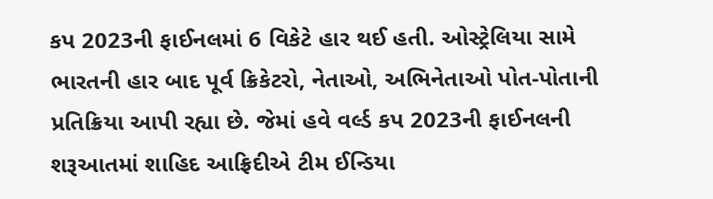કપ 2023ની ફાઈનલમાં 6 વિકેટે હાર થઈ હતી. ઓસ્ટ્રેલિયા સામે ભારતની હાર બાદ પૂર્વ ક્રિકેટરો, નેતાઓ, અભિનેતાઓ પોત-પોતાની પ્રતિક્રિયા આપી રહ્યા છે. જેમાં હવે વર્લ્ડ કપ 2023ની ફાઈનલની શરૂઆતમાં શાહિદ આફ્રિદીએ ટીમ ઈન્ડિયા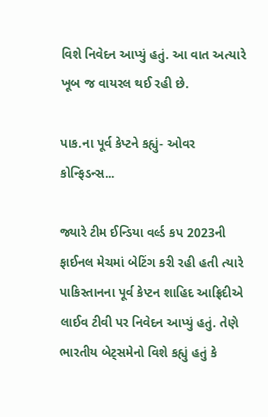વિશે નિવેદન આપ્યું હતું. આ વાત અત્યારે ખૂબ જ વાયરલ થઈ રહી છે.

પાક.ના પૂર્વ કેપ્ટને કહ્યું- ઓવર કોન્ફિડન્સ...

જ્યારે ટીમ ઈન્ડિયા વર્લ્ડ કપ 2023ની ફાઈનલ મેચમાં બેટિંગ કરી રહી હતી ત્યારે પાકિસ્તાનના પૂર્વ કેપ્ટન શાહિદ આફ્રિદીએ લાઈવ ટીવી પર નિવેદન આપ્યું હતું. તેણે ભારતીય બેટ્સમેનો વિશે કહ્યું હતું કે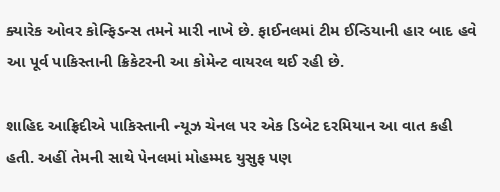ક્યારેક ઓવર કોન્ફિડન્સ તમને મારી નાખે છે. ફાઈનલમાં ટીમ ઈન્ડિયાની હાર બાદ હવે આ પૂર્વ પાકિસ્તાની ક્રિકેટરની આ કોમેન્ટ વાયરલ થઈ રહી છે.

શાહિદ આફ્રિદીએ પાકિસ્તાની ન્યૂઝ ચેનલ પર એક ડિબેટ દરમિયાન આ વાત કહી હતી. અહીં તેમની સાથે પેનલમાં મોહમ્મદ યુસુફ પણ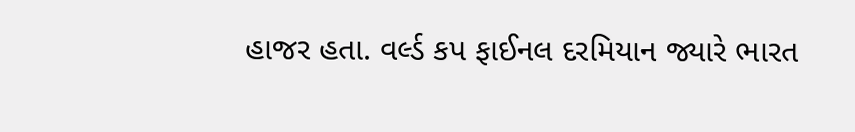હાજર હતા. વર્લ્ડ કપ ફાઈનલ દરમિયાન જ્યારે ભારત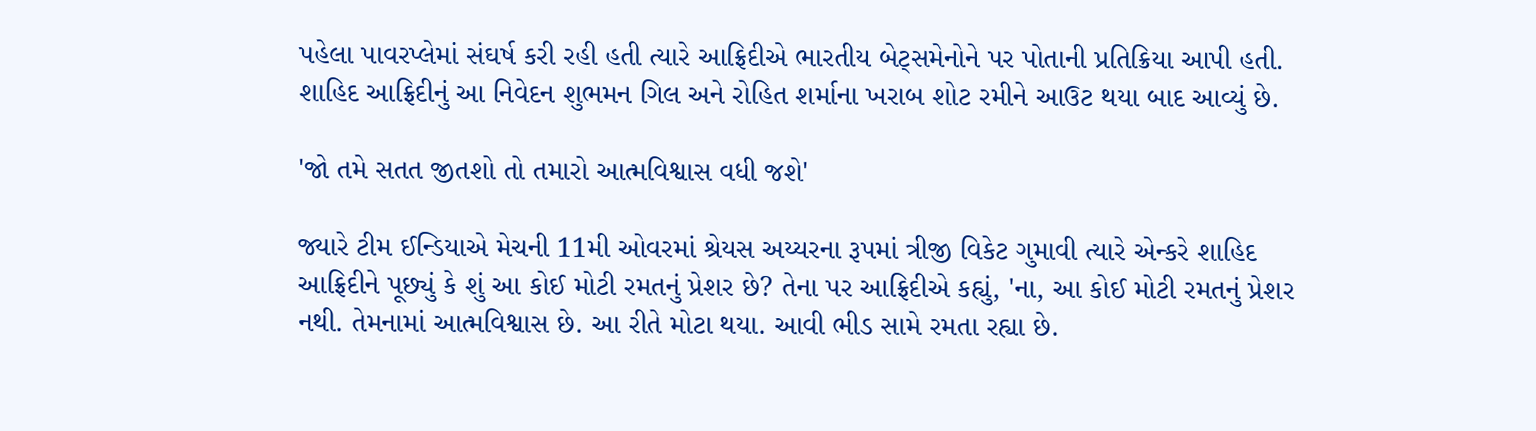પહેલા પાવરપ્લેમાં સંઘર્ષ કરી રહી હતી ત્યારે આફ્રિદીએ ભારતીય બેટ્સમેનોને પર પોતાની પ્રતિક્રિયા આપી હતી. શાહિદ આફ્રિદીનું આ નિવેદન શુભમન ગિલ અને રોહિત શર્માના ખરાબ શોટ રમીને આઉટ થયા બાદ આવ્યું છે.

'જો તમે સતત જીતશો તો તમારો આત્મવિશ્વાસ વધી જશે'

જ્યારે ટીમ ઈન્ડિયાએ મેચની 11મી ઓવરમાં શ્રેયસ અય્યરના રૂપમાં ત્રીજી વિકેટ ગુમાવી ત્યારે એન્કરે શાહિદ આફ્રિદીને પૂછ્યું કે શું આ કોઈ મોટી રમતનું પ્રેશર છે? તેના પર આફ્રિદીએ કહ્યું, 'ના, આ કોઈ મોટી રમતનું પ્રેશર નથી. તેમનામાં આત્મવિશ્વાસ છે. આ રીતે મોટા થયા. આવી ભીડ સામે રમતા રહ્યા છે.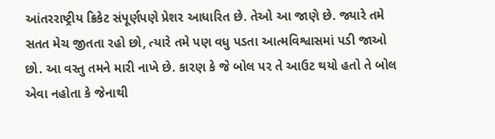આંતરરાષ્ટ્રીય ક્રિકેટ સંપૂર્ણપણે પ્રેશર આધારિત છે. તેઓ આ જાણે છે. જ્યારે તમે સતત મેચ જીતતા રહો છો, ત્યારે તમે પણ વધુ પડતા આત્મવિશ્વાસમાં પડી જાઓ છો. આ વસ્તુ તમને મારી નાખે છે. કારણ કે જે બોલ પર તે આઉટ થયો હતો તે બોલ એવા નહોતા કે જેનાથી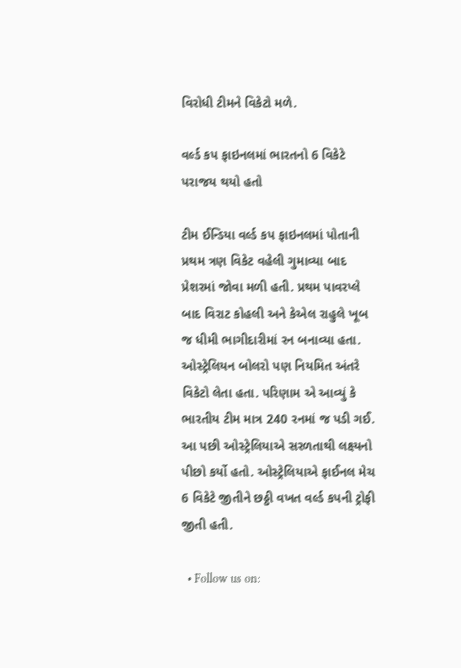વિરોધી ટીમને વિકેટો મળે.

વર્લ્ડ કપ ફાઇનલમાં ભારતનો 6 વિકેટે પરાજય થયો હતો

ટીમ ઈન્ડિયા વર્લ્ડ કપ ફાઇનલમાં પોતાની પ્રથમ ત્રણ વિકેટ વહેલી ગુમાવ્યા બાદ પ્રેશરમાં જોવા મળી હતી. પ્રથમ પાવરપ્લે બાદ વિરાટ કોહલી અને કેએલ રાહુલે ખૂબ જ ધીમી ભાગીદારીમાં રન બનાવ્યા હતા. ઓસ્ટ્રેલિયન બોલરો પણ નિયમિત અંતરે વિકેટો લેતા હતા. પરિણામ એ આવ્યું કે ભારતીય ટીમ માત્ર 240 રનમાં જ પડી ગઈ. આ પછી ઓસ્ટ્રેલિયાએ સરળતાથી લક્ષ્યનો પીછો કર્યો હતો. ઓસ્ટ્રેલિયાએ ફાઈનલ મેચ 6 વિકેટે જીતીને છઠ્ઠી વખત વર્લ્ડ કપની ટ્રોફી જીતી હતી.

  • Follow us on: